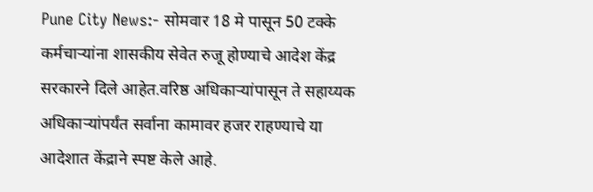Pune City News:- सोमवार 18 मे पासून 50 टक्के कर्मचाऱ्यांना शासकीय सेवेत रुजू होण्याचे आदेश केंद्र सरकारने दिले आहेत.वरिष्ठ अधिकाऱ्यांपासून ते सहाय्यक अधिकाऱ्यांपर्यंत सर्वाना कामावर हजर राहण्याचे या आदेशात केंद्राने स्पष्ट केले आहे.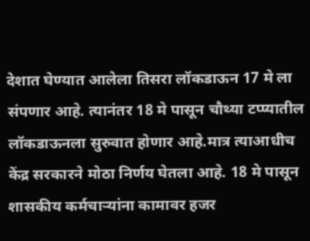देशात घेण्यात आलेला तिसरा लॉकडाऊन 17 मे ला संपणार आहे. त्यानंतर 18 मे पासून चौथ्या टप्प्यातील लॉकडाऊनला सुरुवात होणार आहे.मात्र त्याआधीच केंद्र सरकारने मोठा निर्णय घेतला आहे. 18 मे पासून शासकीय कर्मचाऱ्यांना कामावर हजर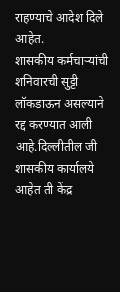राहण्याचे आदेश दिले आहेत.
शासकीय कर्मचाऱ्यांची शनिवारची सुट्टी लॉकडाऊन असल्याने रद्द करण्यात आली आहे.दिल्लीतील जी शासकीय कार्यालये आहेत ती केंद्र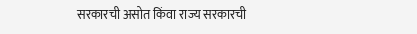सरकारची असोत किंवा राज्य सरकारची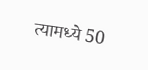त्यामध्ये 50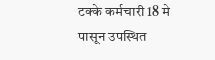टक्के कर्मचारी 18 मे पासून उपस्थित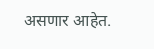असणार आहेत.